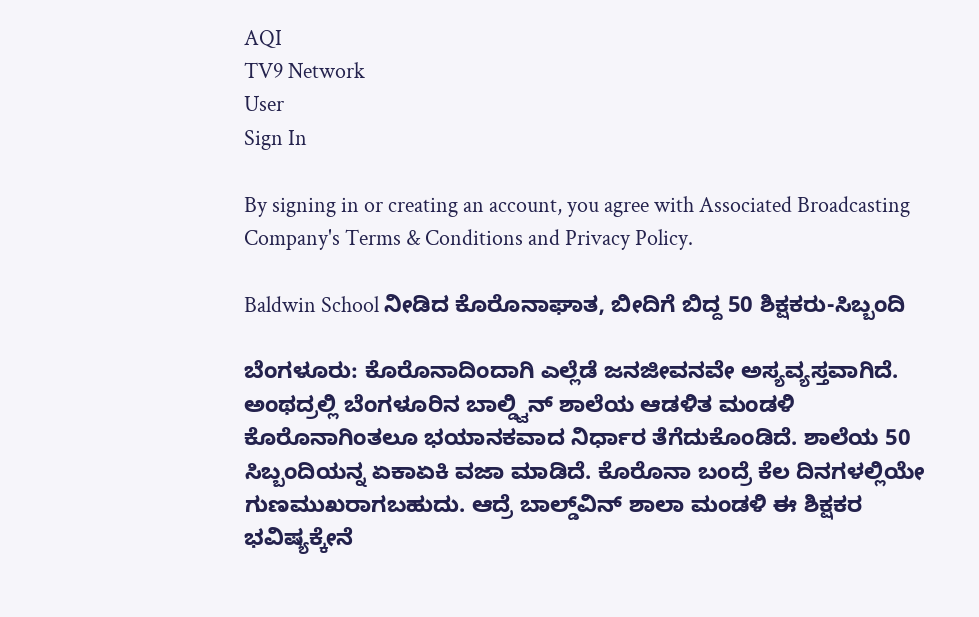AQI
TV9 Network
User
Sign In

By signing in or creating an account, you agree with Associated Broadcasting Company's Terms & Conditions and Privacy Policy.

Baldwin School ನೀಡಿದ ಕೊರೊನಾಘಾತ, ಬೀದಿಗೆ ಬಿದ್ದ 50 ಶಿಕ್ಷಕರು-ಸಿಬ್ಬಂದಿ

ಬೆಂಗಳೂರು: ಕೊರೊನಾದಿಂದಾಗಿ ಎಲ್ಲೆಡೆ ಜನಜೀವನವೇ ಅಸ್ಯವ್ಯಸ್ತವಾಗಿದೆ. ಅಂಥದ್ರಲ್ಲಿ ಬೆಂಗಳೂರಿನ ಬಾಲ್ಡ್ವಿನ್‌ ಶಾಲೆಯ ಆಡಳಿತ ಮಂಡಳಿ ಕೊರೊನಾಗಿಂತಲೂ ಭಯಾನಕವಾದ ನಿರ್ಧಾರ ತೆಗೆದುಕೊಂಡಿದೆ. ಶಾಲೆಯ 50 ಸಿಬ್ಬಂದಿಯನ್ನ ಏಕಾಏಕಿ ವಜಾ ಮಾಡಿದೆ. ಕೊರೊನಾ ಬಂದ್ರೆ ಕೆಲ ದಿನಗಳಲ್ಲಿಯೇ ಗುಣಮುಖರಾಗಬಹುದು. ಆದ್ರೆ ಬಾಲ್ಡ್‌ವಿನ್‌ ಶಾಲಾ ಮಂಡಳಿ ಈ ಶಿಕ್ಷಕರ ಭವಿಷ್ಯಕ್ಕೇನೆ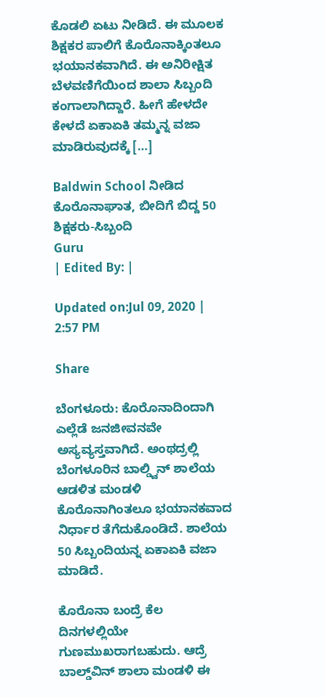ಕೊಡಲಿ ಏಟು ನೀಡಿದೆ. ಈ ಮೂಲಕ ಶಿಕ್ಷಕರ ಪಾಲಿಗೆ ಕೊರೊನಾಕ್ಕಿಂತಲೂ ಭಯಾನಕವಾಗಿದೆ. ಈ ಅನಿರೀಕ್ಷಿತ ಬೆಳವಣಿಗೆಯಿಂದ ಶಾಲಾ ಸಿಬ್ಬಂದಿ ಕಂಗಾಲಾಗಿದ್ದಾರೆ. ಹೀಗೆ ಹೇಳದೇ ಕೇಳದೆ ಏಕಾಏಕಿ ತಮ್ಮನ್ನ ವಜಾ ಮಾಡಿರುವುದಕ್ಕೆ […]

Baldwin School ನೀಡಿದ ಕೊರೊನಾಘಾತ, ಬೀದಿಗೆ ಬಿದ್ದ 50 ಶಿಕ್ಷಕರು-ಸಿಬ್ಬಂದಿ
Guru
| Edited By: |

Updated on:Jul 09, 2020 | 2:57 PM

Share

ಬೆಂಗಳೂರು: ಕೊರೊನಾದಿಂದಾಗಿ ಎಲ್ಲೆಡೆ ಜನಜೀವನವೇ ಅಸ್ಯವ್ಯಸ್ತವಾಗಿದೆ. ಅಂಥದ್ರಲ್ಲಿ ಬೆಂಗಳೂರಿನ ಬಾಲ್ಡ್ವಿನ್‌ ಶಾಲೆಯ ಆಡಳಿತ ಮಂಡಳಿ ಕೊರೊನಾಗಿಂತಲೂ ಭಯಾನಕವಾದ ನಿರ್ಧಾರ ತೆಗೆದುಕೊಂಡಿದೆ. ಶಾಲೆಯ 50 ಸಿಬ್ಬಂದಿಯನ್ನ ಏಕಾಏಕಿ ವಜಾ ಮಾಡಿದೆ.

ಕೊರೊನಾ ಬಂದ್ರೆ ಕೆಲ ದಿನಗಳಲ್ಲಿಯೇ ಗುಣಮುಖರಾಗಬಹುದು. ಆದ್ರೆ ಬಾಲ್ಡ್‌ವಿನ್‌ ಶಾಲಾ ಮಂಡಳಿ ಈ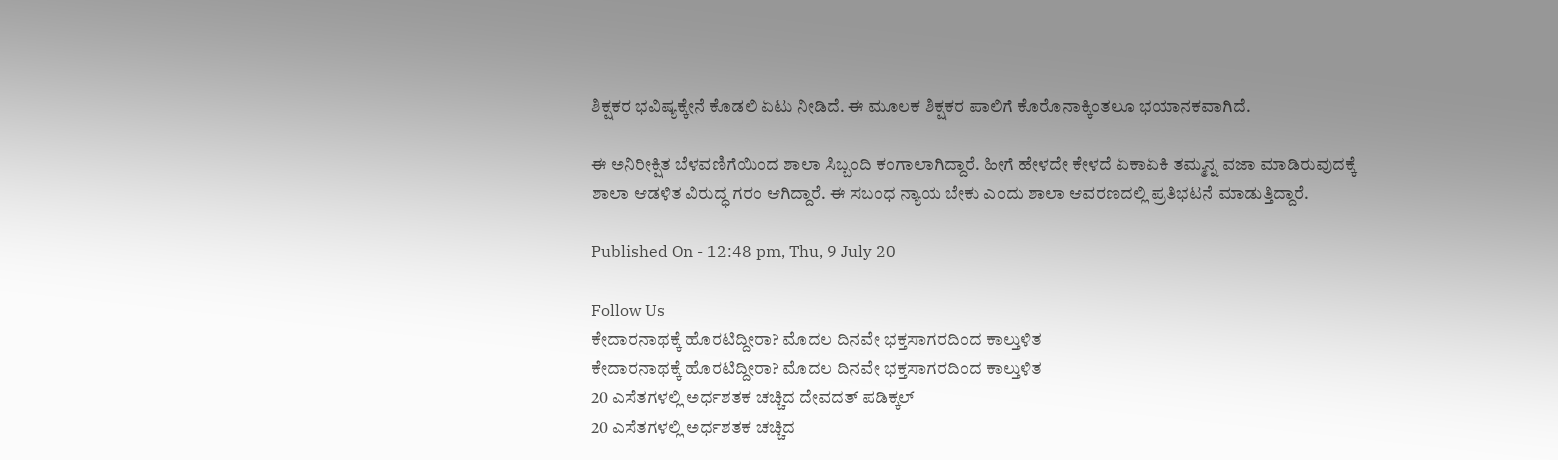ಶಿಕ್ಷಕರ ಭವಿಷ್ಯಕ್ಕೇನೆ ಕೊಡಲಿ ಏಟು ನೀಡಿದೆ. ಈ ಮೂಲಕ ಶಿಕ್ಷಕರ ಪಾಲಿಗೆ ಕೊರೊನಾಕ್ಕಿಂತಲೂ ಭಯಾನಕವಾಗಿದೆ.

ಈ ಅನಿರೀಕ್ಷಿತ ಬೆಳವಣಿಗೆಯಿಂದ ಶಾಲಾ ಸಿಬ್ಬಂದಿ ಕಂಗಾಲಾಗಿದ್ದಾರೆ. ಹೀಗೆ ಹೇಳದೇ ಕೇಳದೆ ಏಕಾಏಕಿ ತಮ್ಮನ್ನ ವಜಾ ಮಾಡಿರುವುದಕ್ಕೆ ಶಾಲಾ ಆಡಳಿತ ವಿರುದ್ಧ ಗರಂ‌ ಆಗಿದ್ದಾರೆ. ಈ ಸಬಂಧ ನ್ಯಾಯ ಬೇಕು ಎಂದು ಶಾಲಾ ಆವರಣದಲ್ಲಿ ಪ್ರತಿಭಟನೆ ಮಾಡುತ್ತಿದ್ದಾರೆ.

Published On - 12:48 pm, Thu, 9 July 20

Follow Us
ಕೇದಾರನಾಥಕ್ಕೆ ಹೊರಟಿದ್ದೀರಾ? ಮೊದಲ ದಿನವೇ ಭಕ್ತಸಾಗರದಿಂದ ಕಾಲ್ತುಳಿತ
ಕೇದಾರನಾಥಕ್ಕೆ ಹೊರಟಿದ್ದೀರಾ? ಮೊದಲ ದಿನವೇ ಭಕ್ತಸಾಗರದಿಂದ ಕಾಲ್ತುಳಿತ
20 ಎಸೆತಗಳಲ್ಲಿ ಅರ್ಧಶತಕ ಚಚ್ಚಿದ ದೇವದತ್ ಪಡಿಕ್ಕಲ್
20 ಎಸೆತಗಳಲ್ಲಿ ಅರ್ಧಶತಕ ಚಚ್ಚಿದ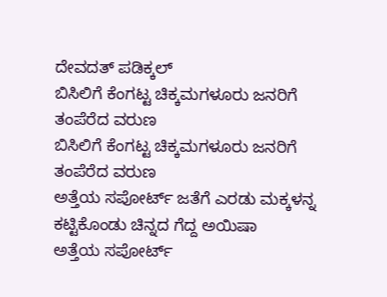ದೇವದತ್ ಪಡಿಕ್ಕಲ್
ಬಿಸಿಲಿಗೆ ಕೆಂಗಟ್ಟ ಚಿಕ್ಕಮಗಳೂರು ಜನರಿಗೆ ತಂಪೆರೆದ ವರುಣ
ಬಿಸಿಲಿಗೆ ಕೆಂಗಟ್ಟ ಚಿಕ್ಕಮಗಳೂರು ಜನರಿಗೆ ತಂಪೆರೆದ ವರುಣ
ಅತ್ತೆಯ ಸಪೋರ್ಟ್ ಜತೆಗೆ ಎರಡು ಮಕ್ಕಳನ್ನ ಕಟ್ಟಿಕೊಂಡು ಚಿನ್ನದ ಗೆದ್ದ ಅಯಿಷಾ
ಅತ್ತೆಯ ಸಪೋರ್ಟ್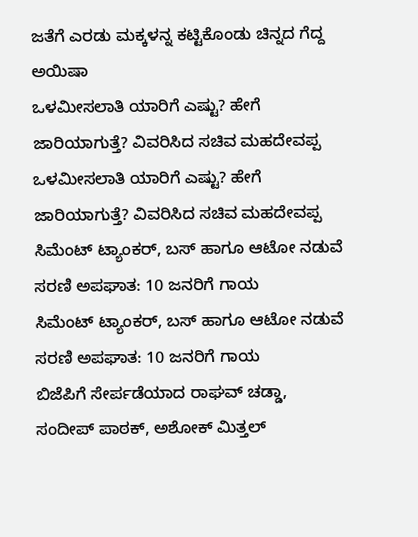ಜತೆಗೆ ಎರಡು ಮಕ್ಕಳನ್ನ ಕಟ್ಟಿಕೊಂಡು ಚಿನ್ನದ ಗೆದ್ದ ಅಯಿಷಾ
ಒಳಮೀಸಲಾತಿ ಯಾರಿಗೆ ಎಷ್ಟು? ಹೇಗೆ ಜಾರಿಯಾಗುತ್ತೆ? ವಿವರಿಸಿದ ಸಚಿವ ಮಹದೇವಪ್ಪ
ಒಳಮೀಸಲಾತಿ ಯಾರಿಗೆ ಎಷ್ಟು? ಹೇಗೆ ಜಾರಿಯಾಗುತ್ತೆ? ವಿವರಿಸಿದ ಸಚಿವ ಮಹದೇವಪ್ಪ
ಸಿಮೆಂಟ್ ಟ್ಯಾಂಕರ್, ಬಸ್ ಹಾಗೂ ಆಟೋ ನಡುವೆ ಸರಣಿ ಅಪಘಾತ: 10 ಜನರಿಗೆ ಗಾಯ
ಸಿಮೆಂಟ್ ಟ್ಯಾಂಕರ್, ಬಸ್ ಹಾಗೂ ಆಟೋ ನಡುವೆ ಸರಣಿ ಅಪಘಾತ: 10 ಜನರಿಗೆ ಗಾಯ
ಬಿಜೆಪಿಗೆ ಸೇರ್ಪಡೆಯಾದ ರಾಘವ್ ಚಡ್ಡಾ, ಸಂದೀಪ್ ಪಾಠಕ್, ಅಶೋಕ್ ಮಿತ್ತಲ್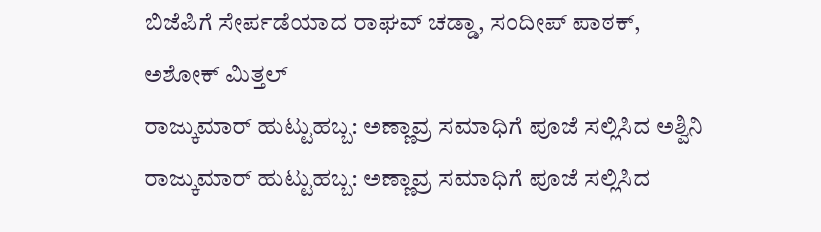ಬಿಜೆಪಿಗೆ ಸೇರ್ಪಡೆಯಾದ ರಾಘವ್ ಚಡ್ಡಾ, ಸಂದೀಪ್ ಪಾಠಕ್, ಅಶೋಕ್ ಮಿತ್ತಲ್
ರಾಜ್ಕುಮಾರ್ ಹುಟ್ಟುಹಬ್ಬ: ಅಣ್ಣಾವ್ರ ಸಮಾಧಿಗೆ ಪೂಜೆ ಸಲ್ಲಿಸಿದ ಅಶ್ವಿನಿ
ರಾಜ್ಕುಮಾರ್ ಹುಟ್ಟುಹಬ್ಬ: ಅಣ್ಣಾವ್ರ ಸಮಾಧಿಗೆ ಪೂಜೆ ಸಲ್ಲಿಸಿದ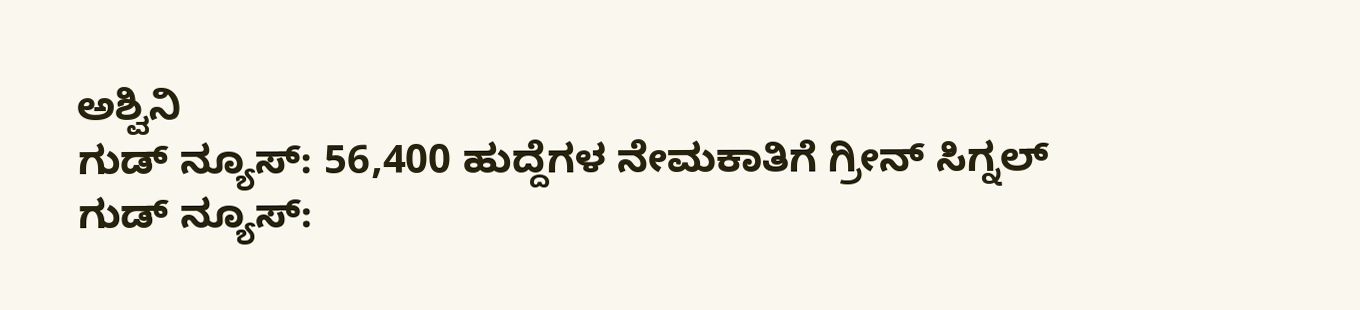ಅಶ್ವಿನಿ
ಗುಡ್ ನ್ಯೂಸ್: 56,400 ಹುದ್ದೆಗಳ ನೇಮಕಾತಿಗೆ ಗ್ರೀನ್ ಸಿಗ್ನಲ್
ಗುಡ್ ನ್ಯೂಸ್: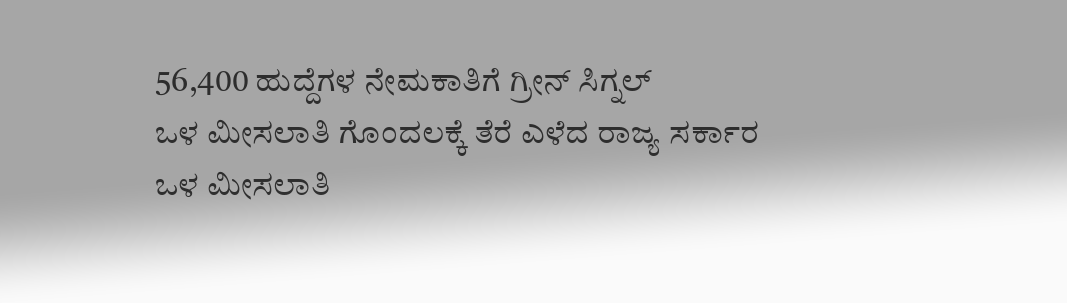56,400 ಹುದ್ದೆಗಳ ನೇಮಕಾತಿಗೆ ಗ್ರೀನ್ ಸಿಗ್ನಲ್
ಒಳ ಮೀಸಲಾತಿ ಗೊಂದಲಕ್ಕೆ ತೆರೆ ಎಳೆದ ರಾಜ್ಯ ಸರ್ಕಾರ
ಒಳ ಮೀಸಲಾತಿ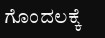ಗೊಂದಲಕ್ಕೆ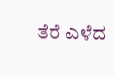ತೆರೆ ಎಳೆದ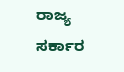ರಾಜ್ಯ ಸರ್ಕಾರ